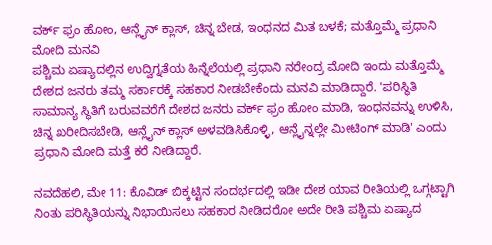ವರ್ಕ್ ಫ್ರಂ ಹೋಂ, ಆನ್ಲೈನ್ ಕ್ಲಾಸ್, ಚಿನ್ನ ಬೇಡ, ಇಂಧನದ ಮಿತ ಬಳಕೆ; ಮತ್ತೊಮ್ಮೆ ಪ್ರಧಾನಿ ಮೋದಿ ಮನವಿ
ಪಶ್ಚಿಮ ಏಷ್ಯಾದಲ್ಲಿನ ಉದ್ವಿಗ್ನತೆಯ ಹಿನ್ನೆಲೆಯಲ್ಲಿ ಪ್ರಧಾನಿ ನರೇಂದ್ರ ಮೋದಿ ಇಂದು ಮತ್ತೊಮ್ಮೆ ದೇಶದ ಜನರು ತಮ್ಮ ಸರ್ಕಾರಕ್ಕೆ ಸಹಕಾರ ನೀಡಬೇಕೆಂದು ಮನವಿ ಮಾಡಿದ್ದಾರೆ. 'ಪರಿಸ್ಥಿತಿ ಸಾಮಾನ್ಯ ಸ್ಥಿತಿಗೆ ಬರುವವರೆಗೆ ದೇಶದ ಜನರು ವರ್ಕ್ ಫ್ರಂ ಹೋಂ ಮಾಡಿ, ಇಂಧನವನ್ನು ಉಳಿಸಿ, ಚಿನ್ನ ಖರೀದಿಸಬೇಡಿ, ಆನ್ಲೈನ್ ಕ್ಲಾಸ್ ಅಳವಡಿಸಿಕೊಳ್ಳಿ, ಆನ್ಲೈನ್ನಲ್ಲೇ ಮೀಟಿಂಗ್ ಮಾಡಿ' ಎಂದು ಪ್ರಧಾನಿ ಮೋದಿ ಮತ್ತೆ ಕರೆ ನೀಡಿದ್ದಾರೆ.

ನವದೆಹಲಿ, ಮೇ 11: ಕೊವಿಡ್ ಬಿಕ್ಕಟ್ಟಿನ ಸಂದರ್ಭದಲ್ಲಿ ಇಡೀ ದೇಶ ಯಾವ ರೀತಿಯಲ್ಲಿ ಒಗ್ಗಟ್ಟಾಗಿ ನಿಂತು ಪರಿಸ್ಥಿತಿಯನ್ನು ನಿಭಾಯಿಸಲು ಸಹಕಾರ ನೀಡಿದರೋ ಅದೇ ರೀತಿ ಪಶ್ಚಿಮ ಏಷ್ಯಾದ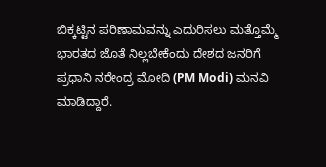ಬಿಕ್ಕಟ್ಟಿನ ಪರಿಣಾಮವನ್ನು ಎದುರಿಸಲು ಮತ್ತೊಮ್ಮೆ ಭಾರತದ ಜೊತೆ ನಿಲ್ಲಬೇಕೆಂದು ದೇಶದ ಜನರಿಗೆ ಪ್ರಧಾನಿ ನರೇಂದ್ರ ಮೋದಿ (PM Modi) ಮನವಿ ಮಾಡಿದ್ದಾರೆ.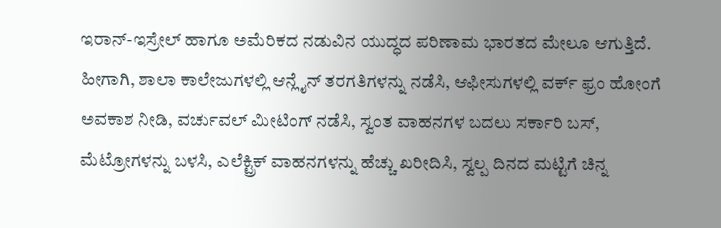ಇರಾನ್-ಇಸ್ರೇಲ್ ಹಾಗೂ ಅಮೆರಿಕದ ನಡುವಿನ ಯುದ್ಧದ ಪರಿಣಾಮ ಭಾರತದ ಮೇಲೂ ಆಗುತ್ತಿದೆ. ಹೀಗಾಗಿ, ಶಾಲಾ ಕಾಲೇಜುಗಳಲ್ಲಿ ಆನ್ಲೈನ್ ತರಗತಿಗಳನ್ನು ನಡೆಸಿ, ಆಫೀಸುಗಳಲ್ಲಿ ವರ್ಕ್ ಫ್ರಂ ಹೋಂಗೆ ಅವಕಾಶ ನೀಡಿ, ವರ್ಚುವಲ್ ಮೀಟಿಂಗ್ ನಡೆಸಿ, ಸ್ವಂತ ವಾಹನಗಳ ಬದಲು ಸರ್ಕಾರಿ ಬಸ್, ಮೆಟ್ರೋಗಳನ್ನು ಬಳಸಿ, ಎಲೆಕ್ಟ್ರಿಕ್ ವಾಹನಗಳನ್ನು ಹೆಚ್ಚು ಖರೀದಿಸಿ, ಸ್ವಲ್ಪ ದಿನದ ಮಟ್ಟಿಗೆ ಚಿನ್ನ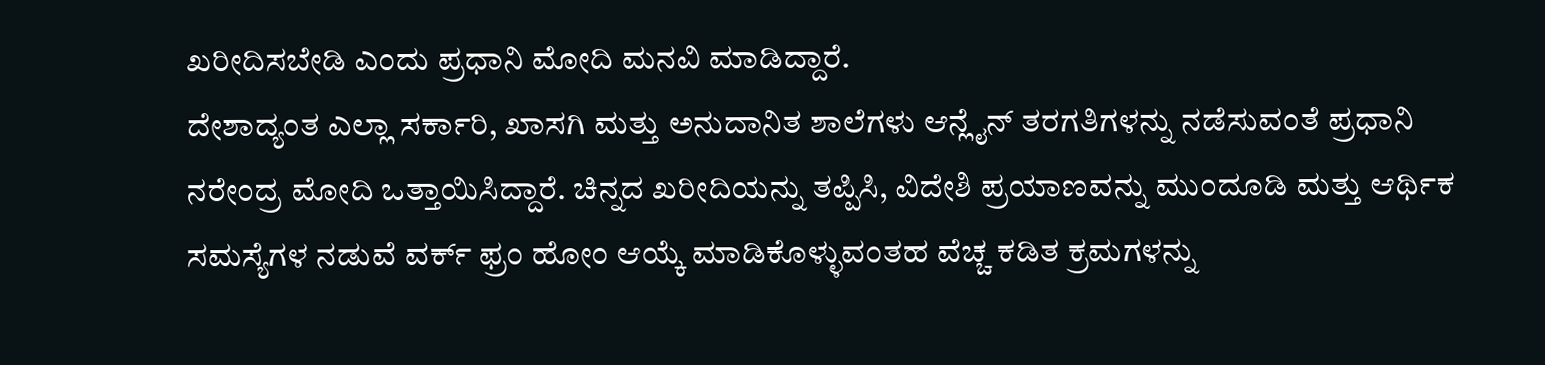ಖರೀದಿಸಬೇಡಿ ಎಂದು ಪ್ರಧಾನಿ ಮೋದಿ ಮನವಿ ಮಾಡಿದ್ದಾರೆ.
ದೇಶಾದ್ಯಂತ ಎಲ್ಲಾ ಸರ್ಕಾರಿ, ಖಾಸಗಿ ಮತ್ತು ಅನುದಾನಿತ ಶಾಲೆಗಳು ಆನ್ಲೈನ್ ತರಗತಿಗಳನ್ನು ನಡೆಸುವಂತೆ ಪ್ರಧಾನಿ ನರೇಂದ್ರ ಮೋದಿ ಒತ್ತಾಯಿಸಿದ್ದಾರೆ. ಚಿನ್ನದ ಖರೀದಿಯನ್ನು ತಪ್ಪಿಸಿ, ವಿದೇಶಿ ಪ್ರಯಾಣವನ್ನು ಮುಂದೂಡಿ ಮತ್ತು ಆರ್ಥಿಕ ಸಮಸ್ಯೆಗಳ ನಡುವೆ ವರ್ಕ್ ಫ್ರಂ ಹೋಂ ಆಯ್ಕೆ ಮಾಡಿಕೊಳ್ಳುವಂತಹ ವೆಚ್ಚ ಕಡಿತ ಕ್ರಮಗಳನ್ನು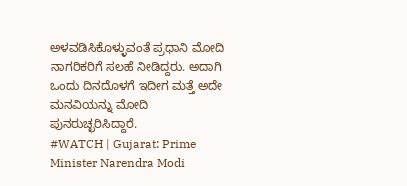ಅಳವಡಿಸಿಕೊಳ್ಳುವಂತೆ ಪ್ರಧಾನಿ ಮೋದಿ ನಾಗರಿಕರಿಗೆ ಸಲಹೆ ನೀಡಿದ್ದರು. ಅದಾಗಿ ಒಂದು ದಿನದೊಳಗೆ ಇದೀಗ ಮತ್ತೆ ಅದೇ ಮನವಿಯನ್ನು ಮೋದಿ ಪುನರುಚ್ಛರಿಸಿದ್ದಾರೆ.
#WATCH | Gujarat: Prime Minister Narendra Modi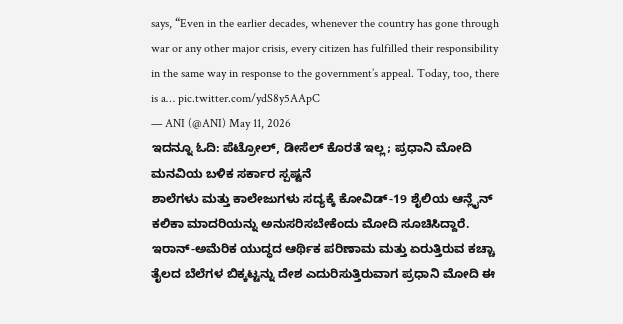says, “Even in the earlier decades, whenever the country has gone through war or any other major crisis, every citizen has fulfilled their responsibility in the same way in response to the government’s appeal. Today, too, there is a… pic.twitter.com/ydS8y5AApC
— ANI (@ANI) May 11, 2026
ಇದನ್ನೂ ಓದಿ: ಪೆಟ್ರೋಲ್, ಡೀಸೆಲ್ ಕೊರತೆ ಇಲ್ಲ; ಪ್ರಧಾನಿ ಮೋದಿ ಮನವಿಯ ಬಳಿಕ ಸರ್ಕಾರ ಸ್ಪಷ್ಟನೆ
ಶಾಲೆಗಳು ಮತ್ತು ಕಾಲೇಜುಗಳು ಸದ್ಯಕ್ಕೆ ಕೋವಿಡ್-19 ಶೈಲಿಯ ಆನ್ಲೈನ್ ಕಲಿಕಾ ಮಾದರಿಯನ್ನು ಅನುಸರಿಸಬೇಕೆಂದು ಮೋದಿ ಸೂಚಿಸಿದ್ದಾರೆ. ಇರಾನ್-ಅಮೆರಿಕ ಯುದ್ಧದ ಆರ್ಥಿಕ ಪರಿಣಾಮ ಮತ್ತು ಏರುತ್ತಿರುವ ಕಚ್ಚಾ ತೈಲದ ಬೆಲೆಗಳ ಬಿಕ್ಕಟ್ಟನ್ನು ದೇಶ ಎದುರಿಸುತ್ತಿರುವಾಗ ಪ್ರಧಾನಿ ಮೋದಿ ಈ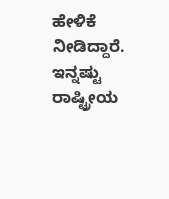ಹೇಳಿಕೆ ನೀಡಿದ್ದಾರೆ.
ಇನ್ನಷ್ಟು ರಾಷ್ಟ್ರೀಯ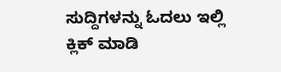ಸುದ್ದಿಗಳನ್ನು ಓದಲು ಇಲ್ಲಿ ಕ್ಲಿಕ್ ಮಾಡಿ